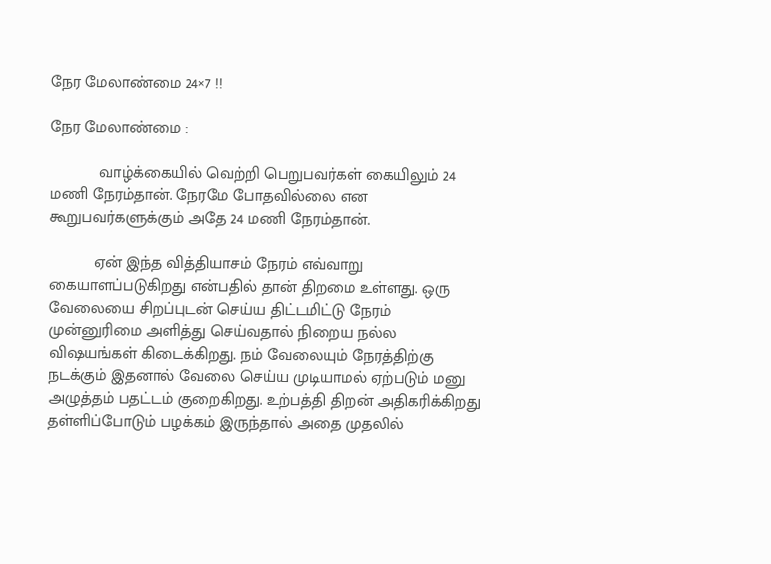நேர மேலாண்மை 24×7 !!

நேர மேலாண்மை :

           வாழ்க்கையில் வெற்றி பெறுபவர்கள் கையிலும் 24 மணி நேரம்தான். நேரமே போதவில்லை என கூறுபவர்களுக்கும் அதே 24 மணி நேரம்தான்.

          ஏன் இந்த வித்தியாசம் நேரம் எவ்வாறு கையாளப்படுகிறது என்பதில் தான் திறமை உள்ளது. ஒரு வேலையை சிறப்புடன் செய்ய திட்டமிட்டு நேரம் முன்னுரிமை அளித்து செய்வதால் நிறைய நல்ல விஷயங்கள் கிடைக்கிறது. நம் வேலையும் நேரத்திற்கு நடக்கும் இதனால் வேலை செய்ய முடியாமல் ஏற்படும் மனு அழுத்தம் பதட்டம் குறைகிறது. உற்பத்தி திறன் அதிகரிக்கிறது தள்ளிப்போடும் பழக்கம் இருந்தால் அதை முதலில்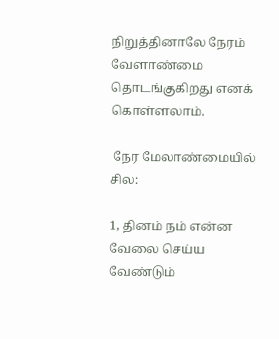நிறுத்தினாலே நேரம் வேளாண்மை தொடங்குகிறது எனக் கொள்ளலாம்.

 நேர மேலாண்மையில் சில:

1, தினம் நம் என்ன வேலை செய்ய வேண்டும்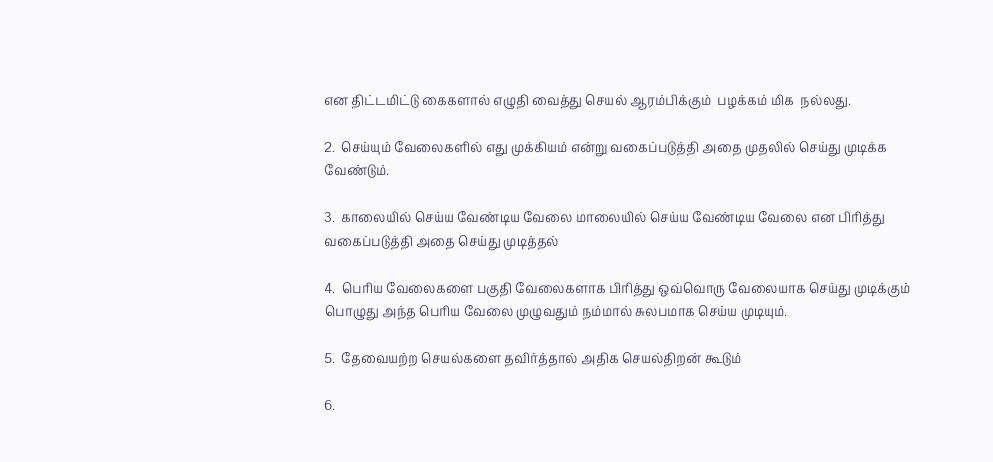என திட்டமிட்டு கைகளால் எழுதி வைத்து செயல் ஆரம்பிக்கும்  பழக்கம் மிக  நல்லது.

2.  செய்யும் வேலைகளில் எது முக்கியம் என்று வகைப்படுத்தி அதை முதலில் செய்து முடிக்க வேண்டும்.

3.  காலையில் செய்ய வேண்டிய வேலை மாலையில் செய்ய வேண்டிய வேலை என பிரித்து வகைப்படுத்தி அதை செய்து முடித்தல்

4.  பெரிய வேலைகளை பகுதி வேலைகளாக பிரித்து ஒவ்வொரு வேலையாக செய்து முடிக்கும் பொழுது அந்த பெரிய வேலை முழுவதும் நம்மால் சுலபமாக செய்ய முடியும்.

5.  தேவையற்ற செயல்களை தவிர்த்தால் அதிக செயல்திறன் கூடும்

6.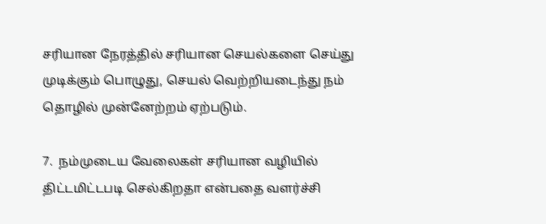சரியான நேரத்தில் சரியான செயல்களை செய்து முடிக்கும் பொழுது, செயல் வெற்றியடைந்து நம் தொழில் முன்னேற்றம் ஏற்படும்.

7.  நம்முடைய வேலைகள் சரியான வழியில் திட்டமிட்டபடி செல்கிறதா என்பதை வளர்ச்சி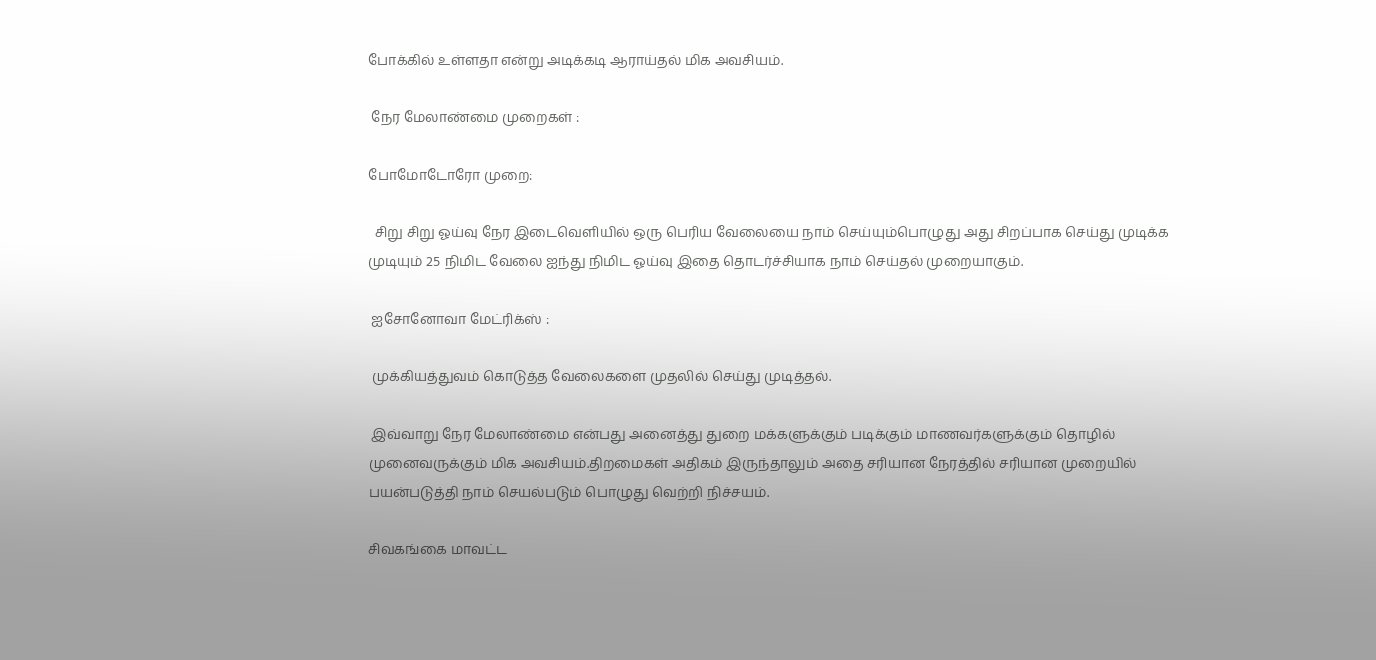போக்கில் உள்ளதா என்று அடிக்கடி ஆராய்தல் மிக அவசியம்.

 நேர மேலாண்மை முறைகள் :

போமோடோரோ முறை:

  சிறு சிறு ஓய்வு நேர இடைவெளியில் ஒரு பெரிய வேலையை நாம் செய்யும்பொழுது அது சிறப்பாக செய்து முடிக்க முடியும் 25 நிமிட வேலை ஐந்து நிமிட ஓய்வு இதை தொடர்ச்சியாக நாம் செய்தல் முறையாகும்.

 ஐசோனோவா மேட்ரிக்ஸ் :

 முக்கியத்துவம் கொடுத்த வேலைகளை முதலில் செய்து முடித்தல்.

 இவ்வாறு நேர மேலாண்மை என்பது அனைத்து துறை மக்களுக்கும் படிக்கும் மாணவர்களுக்கும் தொழில் முனைவருக்கும் மிக அவசியம்.திறமைகள் அதிகம் இருந்தாலும் அதை சரியான நேரத்தில் சரியான முறையில் பயன்படுத்தி நாம் செயல்படும் பொழுது வெற்றி நிச்சயம்.

சிவகங்கை மாவட்ட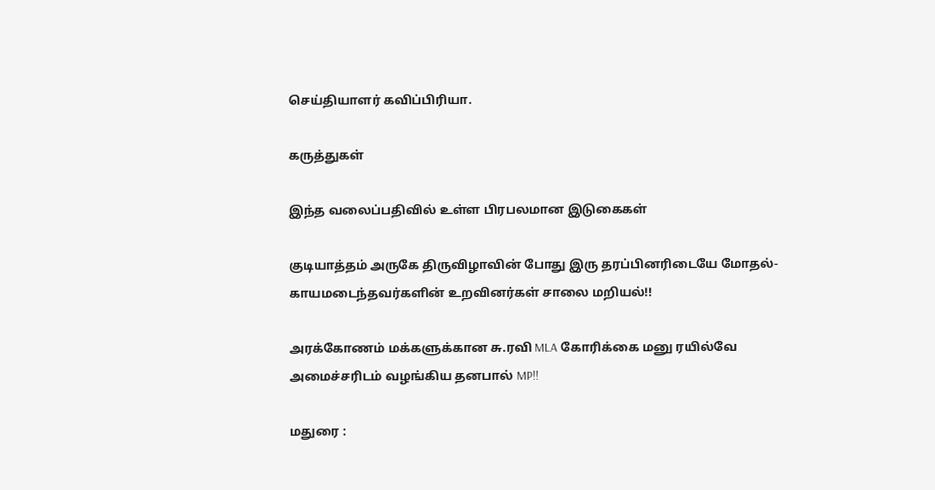செய்தியாளர் கவிப்பிரியா.

கருத்துகள்

இந்த வலைப்பதிவில் உள்ள பிரபலமான இடுகைகள்

குடியாத்தம் அருகே திருவிழாவின் போது இரு தரப்பினரிடையே மோதல்- காயமடைந்தவர்களின் உறவினர்கள் சாலை மறியல்!!

அரக்கோணம் மக்களுக்கான சு.ரவி MLA கோரிக்கை மனு ரயில்வே அமைச்சரிடம் வழங்கிய தனபால் MP!!

மதுரை :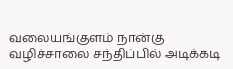வலையங்குளம் நான்கு வழிச்சாலை சந்திப்பில் அடிக்கடி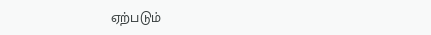ஏற்படும்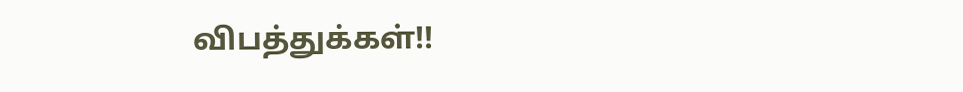விபத்துக்கள்!!